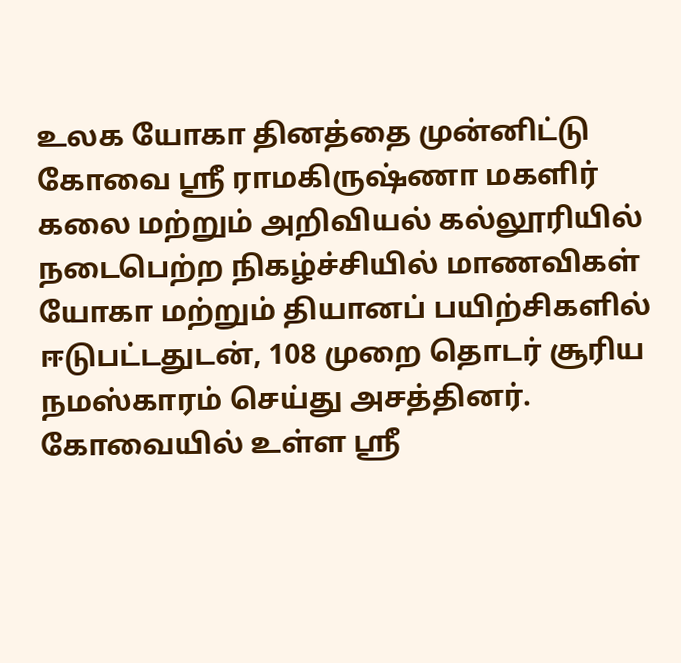உலக யோகா தினத்தை முன்னிட்டு கோவை ஸ்ரீ ராமகிருஷ்ணா மகளிர் கலை மற்றும் அறிவியல் கல்லூரியில் நடைபெற்ற நிகழ்ச்சியில் மாணவிகள் யோகா மற்றும் தியானப் பயிற்சிகளில் ஈடுபட்டதுடன், 108 முறை தொடர் சூரிய நமஸ்காரம் செய்து அசத்தினர்.
கோவையில் உள்ள ஸ்ரீ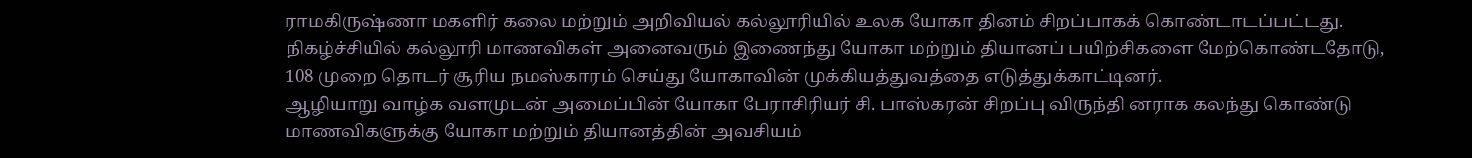ராமகிருஷ்ணா மகளிர் கலை மற்றும் அறிவியல் கல்லூரியில் உலக யோகா தினம் சிறப்பாகக் கொண்டாடப்பட்டது. நிகழ்ச்சியில் கல்லூரி மாணவிகள் அனைவரும் இணைந்து யோகா மற்றும் தியானப் பயிற்சிகளை மேற்கொண்டதோடு, 108 முறை தொடர் சூரிய நமஸ்காரம் செய்து யோகாவின் முக்கியத்துவத்தை எடுத்துக்காட்டினர்.
ஆழியாறு வாழ்க வளமுடன் அமைப்பின் யோகா பேராசிரியர் சி. பாஸ்கரன் சிறப்பு விருந்தி னராக கலந்து கொண்டு மாணவிகளுக்கு யோகா மற்றும் தியானத்தின் அவசியம்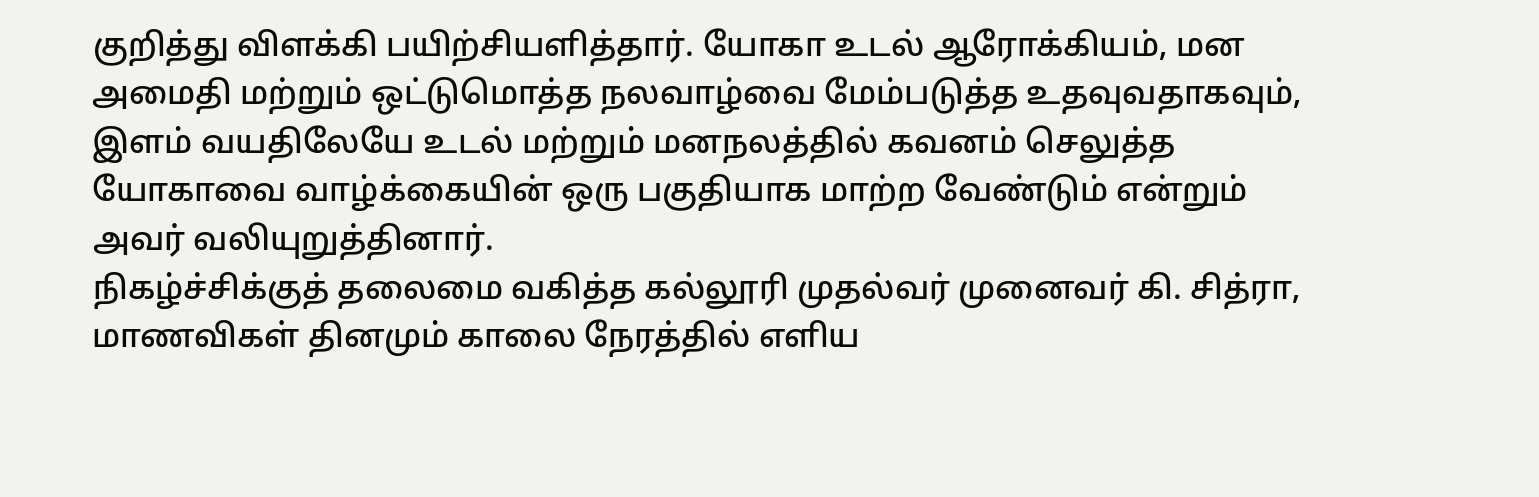குறித்து விளக்கி பயிற்சியளித்தார். யோகா உடல் ஆரோக்கியம், மன அமைதி மற்றும் ஒட்டுமொத்த நலவாழ்வை மேம்படுத்த உதவுவதாகவும், இளம் வயதிலேயே உடல் மற்றும் மனநலத்தில் கவனம் செலுத்த யோகாவை வாழ்க்கையின் ஒரு பகுதியாக மாற்ற வேண்டும் என்றும் அவர் வலியுறுத்தினார்.
நிகழ்ச்சிக்குத் தலைமை வகித்த கல்லூரி முதல்வர் முனைவர் கி. சித்ரா, மாணவிகள் தினமும் காலை நேரத்தில் எளிய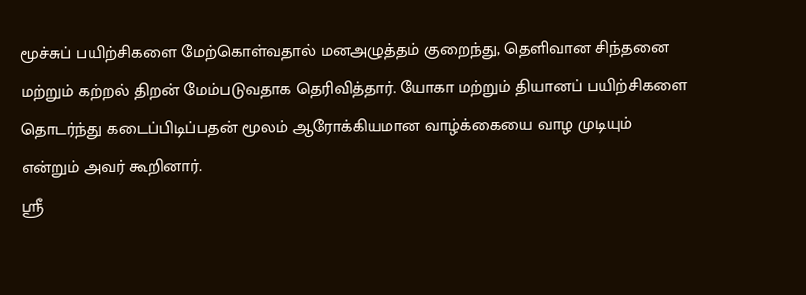மூச்சுப் பயிற்சிகளை மேற்கொள்வதால் மனஅழுத்தம் குறைந்து, தெளிவான சிந்தனை மற்றும் கற்றல் திறன் மேம்படுவதாக தெரிவித்தார். யோகா மற்றும் தியானப் பயிற்சிகளை தொடர்ந்து கடைப்பிடிப்பதன் மூலம் ஆரோக்கியமான வாழ்க்கையை வாழ முடியும் என்றும் அவர் கூறினார்.
ஸ்ரீ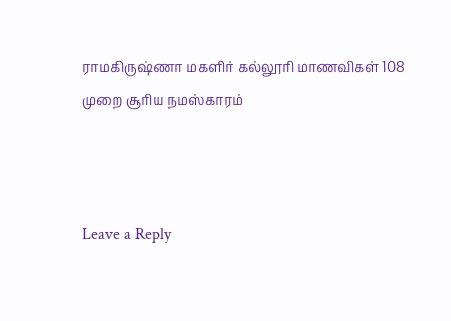ராமகிருஷ்ணா மகளிர் கல்லூரி மாணவிகள் 108 முறை சூரிய நமஸ்காரம்



Leave a Reply